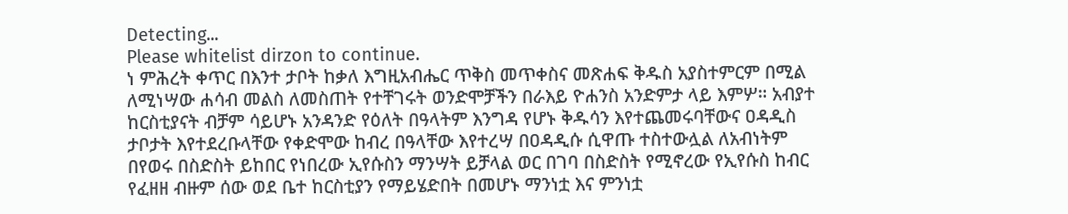Detecting...
Please whitelist dirzon to continue.
ነ ምሕረት ቀጥር በእንተ ታቦት ከቃለ እግዚአብሔር ጥቅስ መጥቀስና መጽሐፍ ቅዱስ አያስተምርም በሚል ለሚነሣው ሐሳብ መልስ ለመስጠት የተቸገሩት ወንድሞቻችን በራእይ ዮሐንስ አንድምታ ላይ እምሦ። አብያተ ከርስቲያናት ብቻም ሳይሆኑ አንዳንድ የዕለት በዓላትም እንግዳ የሆኑ ቅዱሳን እየተጨመሩባቸውና ዐዳዲስ ታቦታት እየተደረቡላቸው የቀድሞው ከብረ በዓላቸው እየተረሣ በዐዳዲሱ ሲዋጡ ተስተውሏል ለአብነትም በየወሩ በስድስት ይከበር የነበረው ኢየሱስን ማንሣት ይቻላል ወር በገባ በስድስት የሚኖረው የኢየሱስ ከብር የፈዘዘ ብዙም ሰው ወደ ቤተ ከርስቲያን የማይሄድበት በመሆኑ ማንነቷ እና ምንነቷ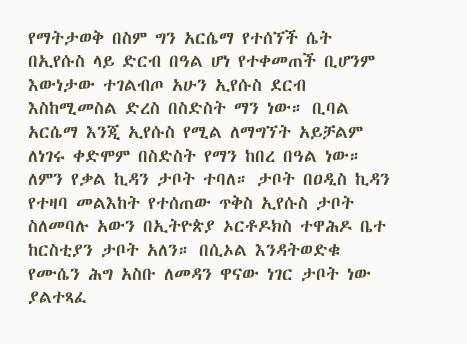የማትታወቅ በስም ግን አርሴማ የተሰኘች ሴት በኢየሱስ ላይ ድርብ በዓል ሆነ የተቀመጠች ቢሆንም እውነታው ተገልብጦ አሁን ኢየሱስ ደርብ እስከሚመስል ድረስ በስድስት ማን ነው። ቢባል አርሴማ እንጂ ኢየሱስ የሚል ለማግኘት አይቻልም ለነገሩ ቀድሞም በስድስት የማን ከበረ በዓል ነው።
ለምን የቃል ኪዳን ታቦት ተባለ። ታቦት በዐዲስ ኪዳን የተዛባ መልእከት የተሰጠው ጥቅስ ኢየሱስ ታቦት ስለመባሉ አውን በኢትዮጵያ ኦርቶዶክስ ተዋሕዶ ቤተ ከርስቲያን ታቦት አለን። በሲኦል እንዳትወድቁ የሙሴን ሕግ አስቡ ለመዳን ዋናው ነገር ታቦት ነው ያልተጻፈ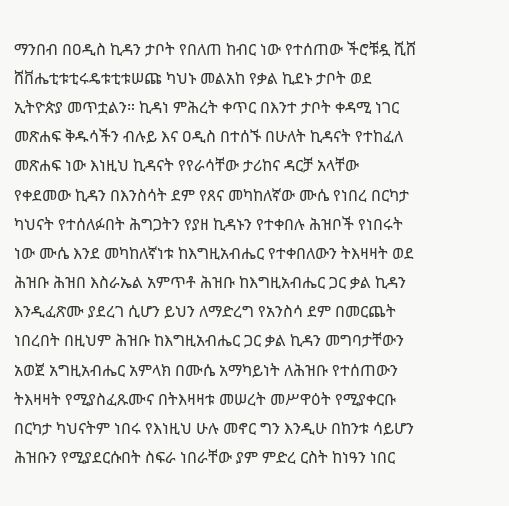ማንበብ በዐዲስ ኪዳን ታቦት የበለጠ ከብር ነው የተሰጠው ችሮቹዷ ሺሸ ሸቨሔቲቱቲሩዴቱቲቱሠጩ ካህኑ መልአከ የቃል ኪደኑ ታቦት ወደ ኢትዮጵያ መጥቷልን። ኪዳነ ምሕረት ቀጥር በእንተ ታቦት ቀዳሚ ነገር መጽሐፍ ቅዱሳችን ብሉይ እና ዐዲስ በተሰኙ በሁለት ኪዳናት የተከፈለ መጽሐፍ ነው እነዚህ ኪዳናት የየራሳቸው ታሪከና ዳርቻ አላቸው የቀደመው ኪዳን በእንስሳት ደም የጸና መካከለኛው ሙሴ የነበረ በርካታ ካህናት የተሰለፉበት ሕግጋትን የያዘ ኪዳኑን የተቀበሉ ሕዝቦች የነበሩት ነው ሙሴ እንደ መካከለኛነቱ ከእግዚአብሔር የተቀበለውን ትእዛዛት ወደ ሕዝቡ ሕዝበ እስራኤል አምጥቶ ሕዝቡ ከእግዚአብሔር ጋር ቃል ኪዳን እንዲፈጽሙ ያደረገ ሲሆን ይህን ለማድረግ የአንስሳ ደም በመርጨት ነበረበት በዚህም ሕዝቡ ከእግዚአብሔር ጋር ቃል ኪዳን መግባታቸውን አወጀ አግዚአብሔር አምላክ በሙሴ አማካይነት ለሕዝቡ የተሰጠውን ትእዛዛት የሚያስፈጹሙና በትእዛዛቱ መሠረት መሥዋዕት የሚያቀርቡ በርካታ ካህናትም ነበሩ የእነዚህ ሁሉ መኖር ግን እንዲሁ በከንቱ ሳይሆን ሕዝቡን የሚያደርሱበት ስፍራ ነበራቸው ያም ምድረ ርስት ከነዓን ነበር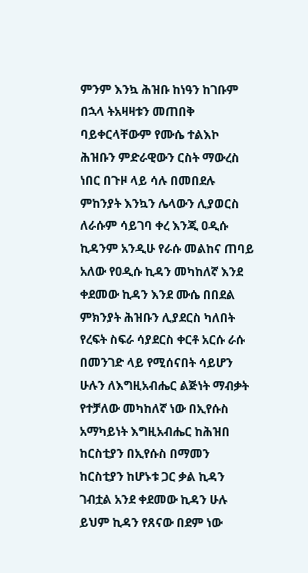ምንም እንኳ ሕዝቡ ከነዓን ከገቡም በኋላ ትአዛዛቱን መጠበቅ ባይቀርላቸውም የሙሴ ተልእኮ ሕዝቡን ምድራዊውን ርስት ማውረስ ነበር በጉዞ ላይ ሳሉ በመበደሉ ምከንያት እንኳን ሌላውን ሊያወርስ ለራሱም ሳይገባ ቀረ እንጂ ዐዲሱ ኪዳንም አንዲሁ የራሱ መልከና ጠባይ አለው የዐዲሱ ኪዳን መካከለኛ እንደ ቀደመው ኪዳን እንደ ሙሴ በበደል ምክንያት ሕዝቡን ሊያደርስ ካለበት የረፍት ስፍራ ሳያደርስ ቀርቶ አርሱ ራሱ በመንገድ ላይ የሚሰናበት ሳይሆን ሁሉን ለእግዚአብሔር ልጅነት ማብቃት የተቻለው መካከለኛ ነው በኢየሱስ አማካይነት እግዚአብሔር ከሕዝበ ከርስቲያን በኢየሱስ በማመን ከርስቲያን ከሆኑቱ ጋር ቃል ኪዳን ገብቷል አንደ ቀደመው ኪዳን ሁሉ ይህም ኪዳን የጸናው በደም ነው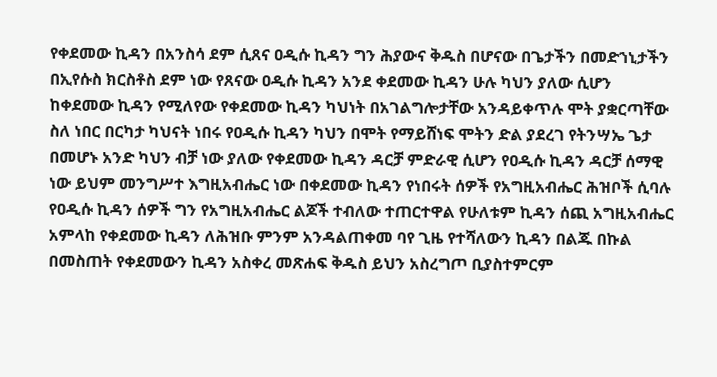የቀደመው ኪዳን በአንስሳ ደም ሲጸና ዐዲሱ ኪዳን ግን ሕያውና ቅዱስ በሆናው በጌታችን በመድኀኒታችን በኢየሱስ ክርስቶስ ደም ነው የጸናው ዐዲሱ ኪዳን አንደ ቀደመው ኪዳን ሁሉ ካህን ያለው ሲሆን ከቀደመው ኪዳን የሚለየው የቀደመው ኪዳን ካህነት በአገልግሎታቸው አንዳይቀጥሉ ሞት ያቋርጣቸው ስለ ነበር በርካታ ካህናት ነበሩ የዐዲሱ ኪዳን ካህን በሞት የማይሸነፍ ሞትን ድል ያደረገ የትንሣኤ ጌታ በመሆኑ አንድ ካህን ብቻ ነው ያለው የቀደመው ኪዳን ዳርቻ ምድራዊ ሲሆን የዐዲሱ ኪዳን ዳርቻ ሰማዊ ነው ይህም መንግሥተ እግዚአብሔር ነው በቀደመው ኪዳን የነበሩት ሰዎች የአግዚአብሔር ሕዝቦች ሲባሉ የዐዲሱ ኪዳን ሰዎች ግን የአግዚአብሔር ልጆች ተብለው ተጠርተዋል የሁለቱም ኪዳን ሰጪ አግዚአብሔር አምላከ የቀደመው ኪዳን ለሕዝቡ ምንም አንዳልጠቀመ ባየ ጊዜ የተሻለውን ኪዳን በልጁ በኩል በመስጠት የቀደመውን ኪዳን አስቀረ መጽሐፍ ቅዱስ ይህን አስረግጦ ቢያስተምርም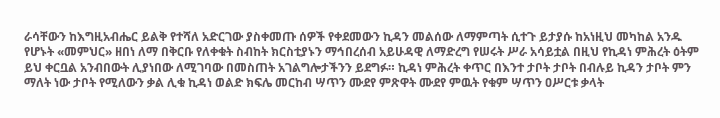ራሳቸውን ከእግዚአብሔር ይልቅ የተሻለ አድርገው ያስቀመጡ ሰዎች የቀደመውን ኪዳን መልሰው ለማምጣት ሲተጉ ይታያሱ ከአነዚህ መካከል አንዱ የሆኑት «መምህር» ዘበነ ለማ በቅርቡ የለቀቁት ስብከት ክርስቲያኑን ማኅበረሰብ አይሁዳዊ ለማድረግ የሠሩት ሥራ አሳይቷል በዚህ የኪዳነ ምሕረት ዕትም ይህ ቀርቧል አንብበውት ሊያነበው ለሚገባው በመስጠት አገልግሎታችንን ይደግፉ። ኪዳነ ምሕረት ቀጥር በእንተ ታቦት ታቦት በብሉይ ኪዳን ታቦት ምን ማለት ነው ታቦት የሚለውን ቃል ሊቁ ኪዳነ ወልድ ክፍሌ መርከብ ሣጥን ሙደየ ምጽዋት ሙደየ ምዉት የቁም ሣጥን ዐሥርቱ ቃላት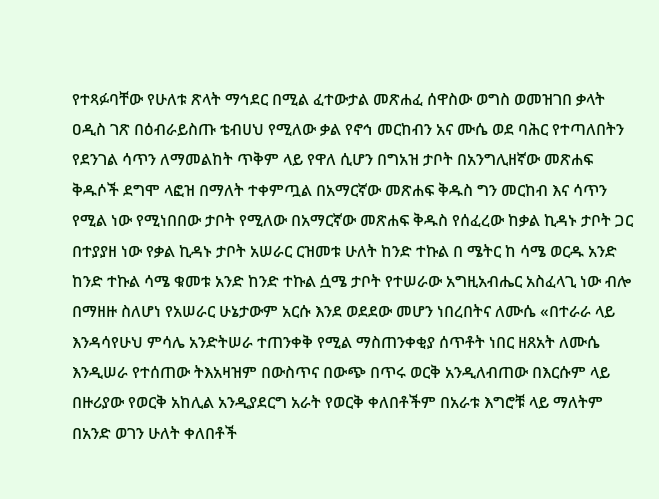የተጻፉባቸው የሁለቱ ጽላት ማኅደር በሚል ፈተውታል መጽሐፈ ሰዋስው ወግስ ወመዝገበ ቃላት ዐዲስ ገጽ በዕብራይስጡ ቴብሀህ የሚለው ቃል የኖኅ መርከብን አና ሙሴ ወደ ባሕር የተጣለበትን የደንገል ሳጥን ለማመልከት ጥቅም ላይ የዋለ ሲሆን በግአዝ ታቦት በአንግሊዘኛው መጽሐፍ ቅዱሶች ደግሞ ላፎዝ በማለት ተቀምጧል በአማርኛው መጽሐፍ ቅዱስ ግን መርከብ እና ሳጥን የሚል ነው የሚነበበው ታቦት የሚለው በአማርኛው መጽሐፍ ቅዱስ የሰፈረው ከቃል ኪዳኑ ታቦት ጋር በተያያዘ ነው የቃል ኪዳኑ ታቦት አሠራር ርዝመቱ ሁለት ከንድ ተኩል በ ሜትር ከ ሳሜ ወርዱ አንድ ከንድ ተኩል ሳሜ ቁመቱ አንድ ከንድ ተኩል ሷሜ ታቦት የተሠራው አግዚአብሔር አስፈላጊ ነው ብሎ በማዘዙ ስለሆነ የአሠራር ሁኔታውም አርሱ እንደ ወደደው መሆን ነበረበትና ለሙሴ «በተራራ ላይ እንዳሳየሁህ ምሳሌ አንድትሠራ ተጠንቀቅ የሚል ማስጠንቀቂያ ሰጥቶት ነበር ዘጸአት ለሙሴ እንዲሠራ የተሰጠው ትእአዛዝም በውስጥና በውጭ በጥሩ ወርቅ አንዲለብጠው በእርሱም ላይ በዙሪያው የወርቅ አከሊል አንዲያደርግ አራት የወርቅ ቀለበቶችም በአራቱ እግሮቹ ላይ ማለትም በአንድ ወገን ሁለት ቀለበቶች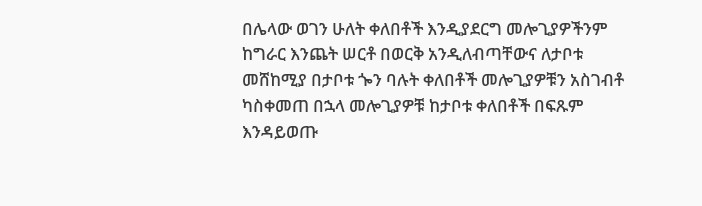በሌላው ወገን ሁለት ቀለበቶች እንዲያደርግ መሎጊያዎችንም ከግራር እንጨት ሠርቶ በወርቅ አንዲለብጣቸውና ለታቦቱ መሸከሚያ በታቦቱ ጐን ባሉት ቀለበቶች መሎጊያዎቹን አስገብቶ ካስቀመጠ በኋላ መሎጊያዎቹ ከታቦቱ ቀለበቶች በፍጹም እንዳይወጡ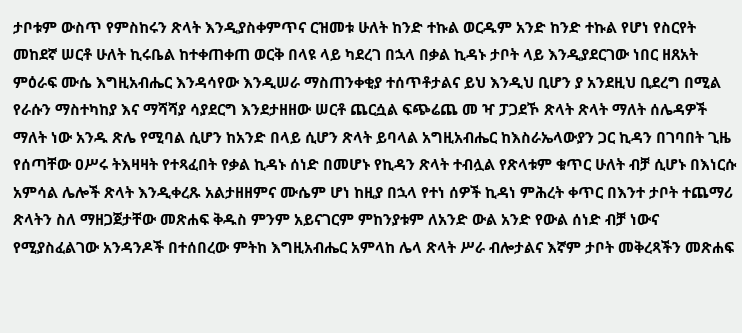ታቦቱም ውስጥ የምስከሩን ጽላት እንዲያስቀምጥና ርዝመቱ ሁለት ከንድ ተኩል ወርዱም አንድ ከንድ ተኩል የሆነ የስርየት መከደኛ ሠርቶ ሁለት ኪሩቤል ከተቀጠቀጠ ወርቅ በላዩ ላይ ካደረገ በኋላ በቃል ኪዳኑ ታቦት ላይ እንዲያደርገው ነበር ዘጸአት ምዕራፍ ሙሴ እግዚአብሔር እንዳሳየው እንዲሠራ ማስጠንቀቂያ ተሰጥቶታልና ይህ እንዲህ ቢሆን ያ አንደዚህ ቢደረግ በሚል የራሱን ማስተካከያ እና ማሻሻያ ሳያደርግ እንደታዘዘው ሠርቶ ጨርሷል ፍጭሬጨ መ ዣ ፓጋደኾ ጽላት ጽላት ማለት ሰሌዳዎች ማለት ነው አንዱ ጽሌ የሚባል ሲሆን ከአንድ በላይ ሲሆን ጽላት ይባላል አግዚአብሔር ከእስራኤላውያን ጋር ኪዳን በገባበት ጊዜ የሰጣቸው ዐሥሩ ትእዛዛት የተጻፈበት የቃል ኪዳኑ ሰነድ በመሆኑ የኪዳን ጽላት ተብሏል የጽላቱም ቁጥር ሁለት ብቻ ሲሆኑ በእነርሱ አምሳል ሌሎች ጽላት እንዲቀረጹ አልታዘዘምና ሙሴም ሆነ ከዚያ በኋላ የተነ ሰዎች ኪዳነ ምሕረት ቀጥር በእንተ ታቦት ተጨማሪ ጽላትን ስለ ማዘጋጀታቸው መጽሐፍ ቅዱስ ምንም አይናገርም ምከንያቱም ለአንድ ውል አንድ የውል ሰነድ ብቻ ነውና የሚያስፈልገው አንዳንዶች በተሰበረው ምትከ እግዚአብሔር አምላከ ሌላ ጽላት ሥራ ብሎታልና እኛም ታቦት መቅረጻችን መጽሐፍ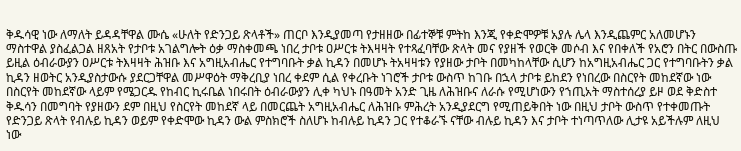ቅዱሳዊ ነው ለማለት ይዳዳቸዋል ሙሴ «ሁለት የድንጋይ ጽላቶች» ጠርቦ እንዲያመጣ የታዘዘው በፊተኞቹ ምትከ እንጂ የቀድሞዎቹ አያሉ ሌላ እንዲጨምር አለመሆኑን ማስተዋል ያስፈልጋል ዘጸአት የታቦቱ አገልግሎት ዕቃ ማስቀመጫ ነበረ ታቦቱ ዐሥርቱ ትእዛዛት የተጻፈባቸው ጽላት መና የያዘች የወርቅ መሶብ እና የበቀለች የአሮን በትር በውስጡ ይዚል ዕብራውያን ዐሥርቱ ትእዛዛት ሕዝቡ እና አግዚአብሔር የተግባቡት ቃል ኪዳን በመሆኑ ትአዛዛቱን የያዘው ታቦት በመካከላቸው ሲሆን ከአግዚአብሔር ጋር የተግባቡትን ቃል ኪዳን ዘወትር አንዲያስታውሱ ያደርጋቸዋል መሥዋዕት ማቅረቢያ ነበረ ቀደም ሲል የቀረቡት ነገሮች ታቦቱ ውስጥ ከገቡ በኋላ ታቦቱ ይከደን የነበረው በስርየት መከደኛው ነው በስርየት መከደኛው ላይም የሜጋርዱ የከብር ኪሩቤል ነበሩበት ዕብራውያን ሊቀ ካህኑ በዓመት አንድ ጊዜ ለሕዝቡና ለራሱ የሚሆነውን የኀጢአት ማስተሰረያ ይዞ ወደ ቅድስተ ቅዱሳን በመግባት የያዘውን ደም በዚህ የስርየት መከደኛ ላይ በመርጨት አግዚአብሔር ለሕዝቡ ምሕረት አንዲያደርግ የሚጠይቅበት ነው በዚህ ታቦት ውስጥ የተቀመጡት የድንጋይ ጽላት የብሉይ ኪዳን ወይም የቀድሞው ኪዳን ውል ምስክሮች ስለሆኑ ከብሉይ ኪዳን ጋር የተቆራኙ ናቸው ብሉይ ኪዳን እና ታቦት ተነጣጥለው ሊታዩ አይችሉም ለዚህ ነው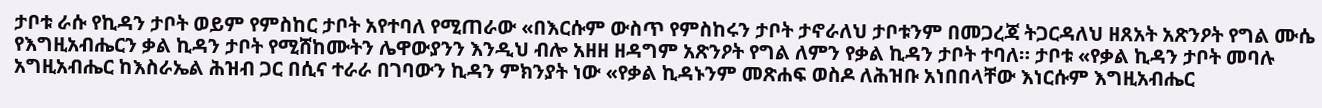ታቦቱ ራሱ የኪዳን ታቦት ወይም የምስከር ታቦት አየተባለ የሚጠራው «በእርሱም ውስጥ የምስከሩን ታቦት ታኖራለህ ታቦቱንም በመጋረጃ ትጋርዳለህ ዘጸአት አጽንዖት የግል ሙሴ የእግዚአብሔርን ቃል ኪዳን ታቦት የሚሸከሙትን ሌዋውያንን እንዲህ ብሎ አዘዘ ዘዳግም አጽንዖት የግል ለምን የቃል ኪዳን ታቦት ተባለ። ታቦቱ «የቃል ኪዳን ታቦት መባሉ አግዚአብሔር ከእስራኤል ሕዝብ ጋር በሲና ተራራ በገባውን ኪዳን ምክንያት ነው «የቃል ኪዳኑንም መጽሐፍ ወስዶ ለሕዝቡ አነበበላቸው እነርሱም እግዚአብሔር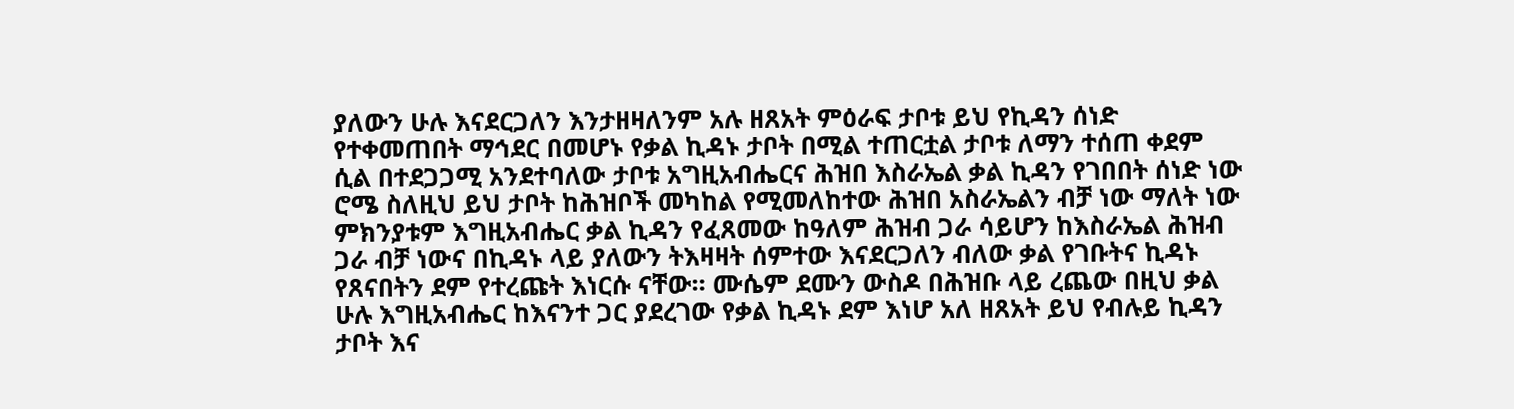ያለውን ሁሉ እናደርጋለን እንታዘዛለንም አሉ ዘጸአት ምዕራፍ ታቦቱ ይህ የኪዳን ሰነድ የተቀመጠበት ማኅደር በመሆኑ የቃል ኪዳኑ ታቦት በሚል ተጠርቷል ታቦቱ ለማን ተሰጠ ቀደም ሲል በተደጋጋሚ አንደተባለው ታቦቱ አግዚአብሔርና ሕዝበ እስራኤል ቃል ኪዳን የገበበት ሰነድ ነው ሮሜ ስለዚህ ይህ ታቦት ከሕዝቦች መካከል የሚመለከተው ሕዝበ አስራኤልን ብቻ ነው ማለት ነው ምክንያቱም እግዚአብሔር ቃል ኪዳን የፈጸመው ከዓለም ሕዝብ ጋራ ሳይሆን ከእስራኤል ሕዝብ ጋራ ብቻ ነውና በኪዳኑ ላይ ያለውን ትእዛዛት ሰምተው እናደርጋለን ብለው ቃል የገቡትና ኪዳኑ የጸናበትን ደም የተረጩት እነርሱ ናቸው። ሙሴም ደሙን ውስዶ በሕዝቡ ላይ ረጨው በዚህ ቃል ሁሉ እግዚአብሔር ከእናንተ ጋር ያደረገው የቃል ኪዳኑ ደም እነሆ አለ ዘጸአት ይህ የብሉይ ኪዳን ታቦት እና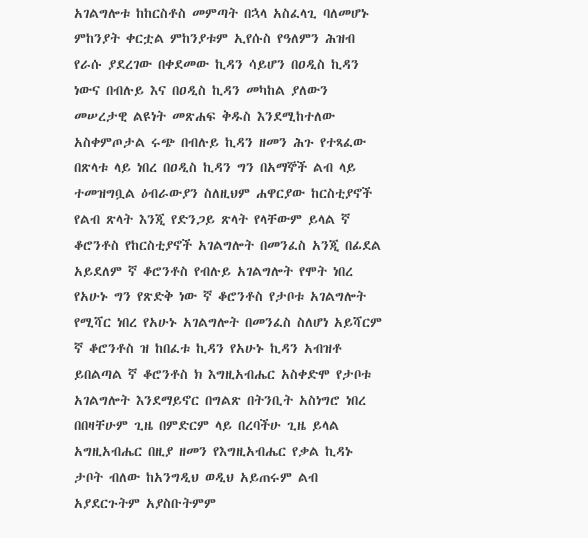አገልግሎቱ ከከርስቶስ መምጣት በኋላ አስፈላጊ ባለመሆኑ ምከንያት ቀርቷል ምከንያቱም ኢየሱስ የዓለምን ሕዝብ የራሱ ያደረገው በቀደመው ኪዳን ሳይሆን በዐዲስ ኪዳን ነውና በብሉይ እና በዐዲስ ኪዳን መካከል ያለውን መሠረታዊ ልዩነት መጽሐፍ ቅዱስ እንደሚከተለው አስቀምጦታል ሩጭ በብሉይ ኪዳን ዘመን ሕጉ የተጻፈው በጽላቱ ላይ ነበረ በዐዲስ ኪዳን ግን በአማኞች ልብ ላይ ተመዝግቧል ዕብራውያን ስለዚህም ሐዋርያው ከርስቲያኖች የልብ ጽላት እንጂ የድንጋይ ጽላት የላቸውም ይላል ኛ ቆሮንቶስ የከርስቲያኖች አገልግሎት በመንፈስ አንጂ በፊደል አይደለም ኛ ቆሮንቶስ የብሉይ አገልግሎት የሞት ነበረ የአሁኑ ግን የጽድቅ ነው ኛ ቆሮንቶስ የታቦቱ አገልግሎት የሚሻር ነበረ የአሁኑ አገልግሎት በመንፈስ ስለሆነ አይሻርም ኛ ቆሮንቶስ ዝ ከበፈቱ ኪዳን የአሁኑ ኪዳን አብዝቶ ይበልጣል ኛ ቆሮንቶስ ክ እግዚአብሔር አስቀድሞ የታቦቱ አገልግሎት እንደማይኖር በግልጽ በትንቢት አስነግሮ ነበረ በበዛቸሁም ጊዜ በምድርም ላይ በረባችሁ ጊዜ ይላል አግዚአብሔር በዚያ ዘመን የእግዚአብሔር የቃል ኪዳኑ ታቦት ብለው ከአንግዲህ ወዲህ አይጠሩም ልብ አያደርጉትም አያስቡትምም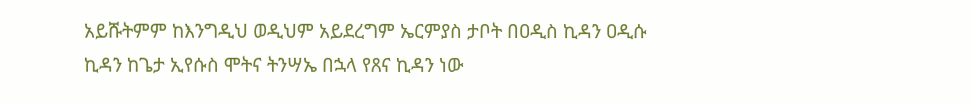አይሹትምም ከእንግዲህ ወዲህም አይደረግም ኤርምያስ ታቦት በዐዲስ ኪዳን ዐዲሱ ኪዳን ከጌታ ኢየሱስ ሞትና ትንሣኤ በኋላ የጸና ኪዳን ነው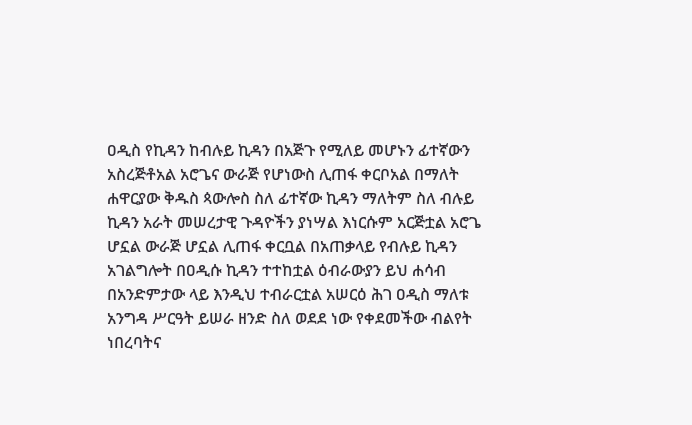ዐዲስ የኪዳን ከብሉይ ኪዳን በአጅጉ የሚለይ መሆኑን ፊተኛውን አስረጅቶአል አሮጌና ውራጅ የሆነውስ ሊጠፋ ቀርቦአል በማለት ሐዋርያው ቅዱስ ጳውሎስ ስለ ፊተኛው ኪዳን ማለትም ስለ ብሉይ ኪዳን አራት መሠረታዊ ጉዳዮችን ያነሣል እነርሱም አርጅቷል አሮጌ ሆኗል ውራጅ ሆኗል ሊጠፋ ቀርቧል በአጠቃላይ የብሉይ ኪዳን አገልግሎት በዐዲሱ ኪዳን ተተከቷል ዕብራውያን ይህ ሐሳብ በአንድምታው ላይ እንዲህ ተብራርቷል አሠርዕ ሕገ ዐዲስ ማለቱ አንግዳ ሥርዓት ይሠራ ዘንድ ስለ ወደደ ነው የቀደመችው ብልየት ነበረባትና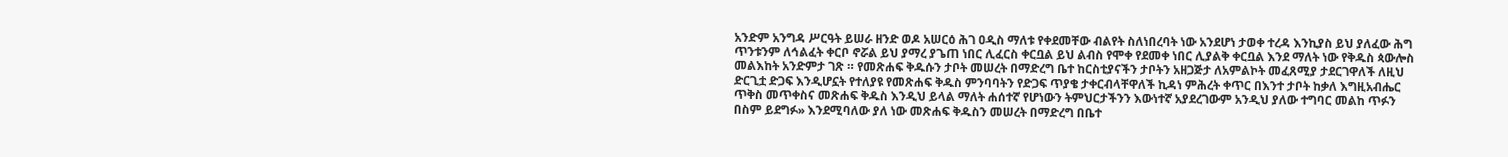አንድም አንግዳ ሥርዓት ይሠራ ዘንድ ወዶ አሠርዕ ሕገ ዐዲስ ማለቱ የቀደመቸው ብልየት ስለነበረባት ነው አንደሆነ ታወቀ ተረዳ እንኪያስ ይህ ያለፈው ሕግ ጥንቱንም ለኅልፈት ቀርቦ ኖሯል ይህ ያማረ ያጌጠ ነበር ሊፈርስ ቀርቧል ይህ ልብስ የሞቀ የደመቀ ነበር ሊያልቅ ቀርቧል እንደ ማለት ነው የቅዱስ ጳውሎስ መልእከት አንድምታ ገጽ ። የመጽሐፍ ቅዱሱን ታቦት መሠረት በማድረግ ቤተ ከርስቲያናችን ታቦትን አዘጋጅታ ለአምልኮት መፈጸሚያ ታደርገዋለች ለዚህ ድርጊቷ ድጋፍ እንዲሆኗት የተለያዩ የመጽሐፍ ቅዱስ ምንባባትን የድጋፍ ጥያቄ ታቀርብላቸዋለች ኪዳነ ምሕረት ቀጥር በእንተ ታቦት ከቃለ እግዚአብሔር ጥቅስ መጥቀስና መጽሐፍ ቅዱስ እንዲህ ይላል ማለት ሐሰተኛ የሆነውን ትምህርታችንን እውነተኛ አያደረገውም አንዲህ ያለው ተግባር መልከ ጥፉን በስም ይደግፉ» እንደሚባለው ያለ ነው መጽሐፍ ቅዱስን መሠረት በማድረግ በቤተ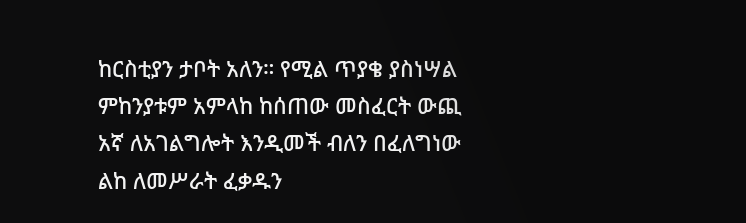ከርስቲያን ታቦት አለን። የሚል ጥያቄ ያስነሣል ምከንያቱም አምላከ ከሰጠው መስፈርት ውጪ አኛ ለአገልግሎት እንዲመች ብለን በፈለግነው ልከ ለመሥራት ፈቃዱን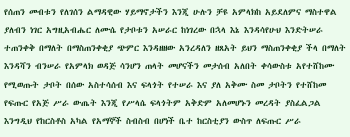የሰጠን መብቱን የለገሰን ልማዳዊው ሃይማኖታችን እንጂ ሁሉን ቻዩ አምላክከ አይደለምና ማስተዋል ያለብን ነገር አግዚአብሔር ለሙሴ የታቦቱን አሠራር ከነገረው በኋላ እኔ እንዳሳየሁህ እንድትሠራ ተጠንቀቅ በማለት በማስጠንቀቂያ ጭምር እንዳዘዘው አንረዳለን ዘጸአት ይህን ማስጠንቀቂያ ችላ በማለት እንዳሻን ብንሠራ የአምላክ ወዳጅ ሳንሆን ጠላት መሆናችን መታሰብ አለበት ቀሳውስቱ አየተሸከሙ የሚወጡት ታቦት በሰው አስተሳሰብ እና ፍላጎት የተሠራ እና ያለ አቅሙ ስመ ታቦትን የተሸከመ የፍጡር የአጅ ሥራ ውጤት እንጂ የሥላሴ ፍላጎትም አቅድም አለመሆኑን መረዳት ያስፈልጋል እንግዲህ የከርስቶስ አካል የአማኞች ስብስብ በሆነች ቤተ ከርስቲያን ውስጥ ለፍጡር ሥራ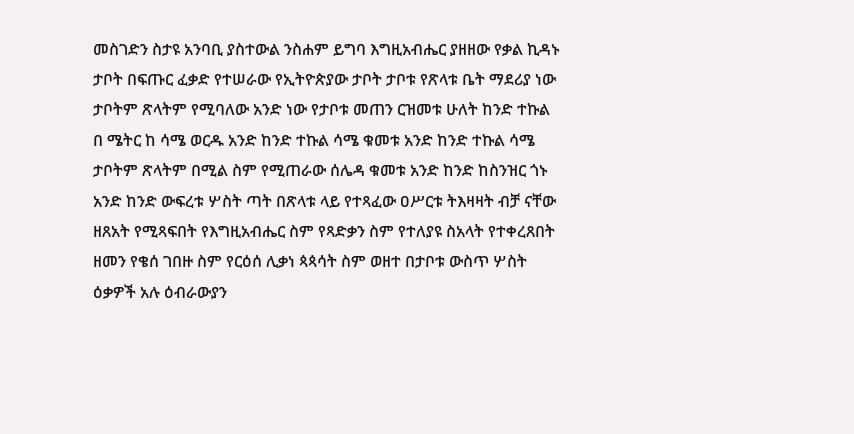መስገድን ስታዩ አንባቢ ያስተውል ንስሐም ይግባ እግዚአብሔር ያዘዘው የቃል ኪዳኑ ታቦት በፍጡር ፈቃድ የተሠራው የኢትዮጵያው ታቦት ታቦቱ የጽላቱ ቤት ማደሪያ ነው ታቦትም ጽላትም የሚባለው አንድ ነው የታቦቱ መጠን ርዝመቱ ሁለት ከንድ ተኩል በ ሜትር ከ ሳሜ ወርዱ አንድ ከንድ ተኩል ሳሜ ቁመቱ አንድ ከንድ ተኩል ሳሜ ታቦትም ጽላትም በሚል ስም የሚጠራው ሰሌዳ ቁመቱ አንድ ከንድ ከስንዝር ጎኑ አንድ ከንድ ውፍረቱ ሦስት ጣት በጽላቱ ላይ የተጻፈው ዐሥርቱ ትእዛዛት ብቻ ናቸው ዘጸአት የሚጻፍበት የእግዚአብሔር ስም የጻድቃን ስም የተለያዩ ስአላት የተቀረጸበት ዘመን የቄሰ ገበዙ ስም የርዕሰ ሊቃነ ጳጳሳት ስም ወዘተ በታቦቱ ውስጥ ሦስት ዕቃዎች አሉ ዕብራውያን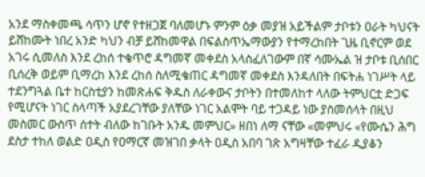አንደ ማስቀመጫ ሳጥን ሆኖ የተዘጋጀ ባለመሆኑ ምንም ዕቃ መያዝ አይችልም ታቦቱን ዐራት ካህናት ይሸከሙት ነበረ አንድ ካህን ብቻ ይሸከመዋል በፍልስጥኤማውያን የተማረከበት ጊዜ ቢኖርም ወደ አገሩ ሲመለስ እንደ ረከሰ ተቄጥሮ ዳግመኛ መቀደስ አላስፈለገውም በኛ ሳሙኤል ዝ ታቦቱ ቢሰበር ቢሰረቅ ወይም ቢማረከ እንደ ረከሰ ስለሚቄጠር ዳግመኛ መቀደስ እንዳለበት በፍትሐ ነገሥት ላይ ተደንግጓል ቤተ ከርስቲያን ከመጽሐፍ ቅዱስ ለራቀውና ታቦትን በተመለከተ ላለው ትምህርቷ ድጋፍ የሚሆናት ነገር ስላጣች አያደረገቸው ያለቸው ነገር አልሞት ባይ ተጋዳይ ነው ያስመሰላት በዚህ መስመር ውስጥ ሰተት ብለው ከገቡት አንዱ መምህር» ዘበነ ለማ ናቸው «መምህሩ «የሙሴን ሕግ ደስታ ተከለ ወልድ ዐዲስ የዐማርኛ መዝገበ ቃላት ዐዲስ አበባ ገጽ አግዛቸው ተፈራ ዲያቆን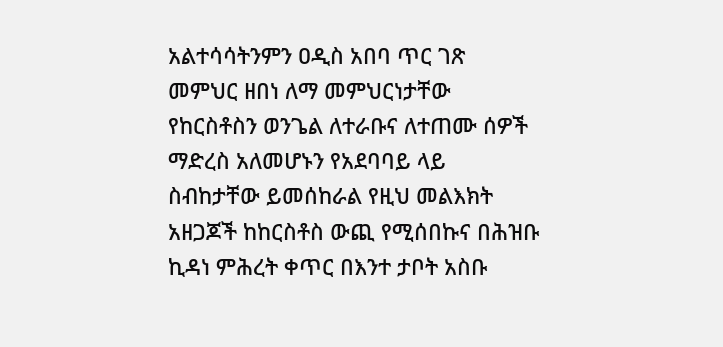አልተሳሳትንምን ዐዲስ አበባ ጥር ገጽ መምህር ዘበነ ለማ መምህርነታቸው የከርስቶስን ወንጌል ለተራቡና ለተጠሙ ሰዎች ማድረስ አለመሆኑን የአደባባይ ላይ ስብከታቸው ይመሰከራል የዚህ መልእክት አዘጋጆች ከከርስቶስ ውጪ የሚሰበኩና በሕዝቡ ኪዳነ ምሕረት ቀጥር በእንተ ታቦት አስቡ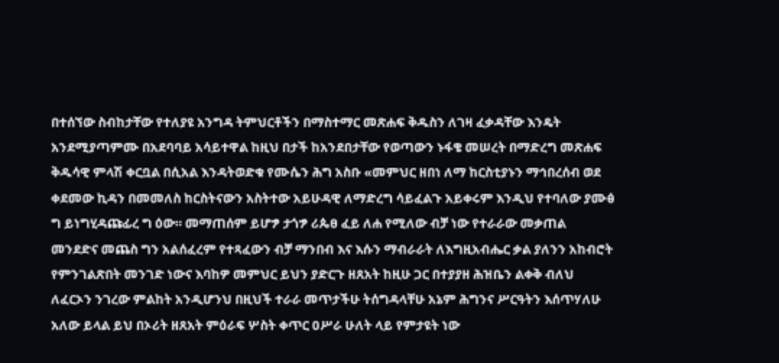በተሰኘው ስብከታቸው የተለያዩ አንግዳ ትምህርቶችን በማስተማር መጽሐፍ ቅዱስን ለገዛ ፈቃዳቸው እንዴት አንደሚያጣምሙ በአደባባይ አሳይተዋል ከዚህ በታች ከአንደበታቸው የወጣውን ኑፋቄ መሠረት በማድረግ መጽሐፍ ቅዱሳዊ ምላሽ ቀርቧል በሲአል እንዳትወድቁ የሙሴን ሕግ አስቡ «መምህር ዘበነ ለማ ከርስቲያኑን ማኅበረሰብ ወደ ቀደመው ኪዳን በመመለስ ከርስትናውን አስትተው አይሁዳዊ ለማድረግ ሳይፈልጉ አይቀሩም እንዲህ የተባለው ያሙፅ ግ ይነግሂዳጩፊረ ግ ዕው። መማጠሰም ይሆፇ ታጎፇ ሪጴፀ ፈይ ለሐ የሚለው ብቻ ነው የተራራው መቃጠል መንደድና መጨስ ግን አልሰፈረም የተጻፈውን ብቻ ማንበብ እና እሱን ማብራራት ለእግዚአብሔር ቃል ያለንን አከብሮት የምንገልጽበት መንገድ ነውና እባከዎ መምህር ይህን ያድርጉ ዘጸአት ከዚሁ ጋር በተያያዘ ሕዝቤን ልቀቅ ብለህ ለፈርኦን ንገረው ምልከት አንዲሆንህ በዚህች ተራራ መጥታችሁ ትሰግዳላቸሁ አኔም ሕግንና ሥርዓትን እሰጥሃለሁ አለው ይላል ይህ በኦሪት ዘጸአት ምዕራፍ ሦስት ቀጥር ዐሥራ ሁለት ላይ የምታዩት ነው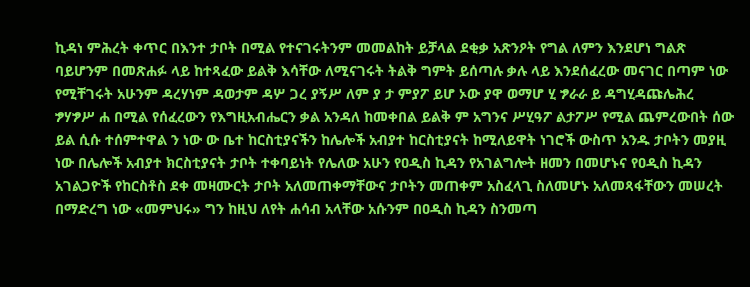ኪዳነ ምሕረት ቀጥር በእንተ ታቦት በሚል የተናገሩትንም መመልከት ይቻላል ደቂቃ አጽንዖት የግል ለምን እንደሆነ ግልጽ ባይሆንም በመጽሐፉ ላይ ከተጻፈው ይልቅ እሳቸው ለሚናገሩት ትልቅ ግምት ይሰጣሉ ቃሉ ላይ እንደሰፈረው መናገር በጣም ነው የሚቸገሩት አሁንም ዳረሃነም ዳወታም ዳሦ ጋረ ያኝሥ ለም ያ ታ ምያፖ ይሆ ኦው ያዋ ወማሆ ሂ ፇራራ ይ ዳግሂዳጩሌሕረ ፇሃፇሥ ሐ በሚል የሰፈረውን የእግዚአብሔርን ቃል አንዳለ ከመቀበል ይልቅ ም አግንና ሥሂዓፖ ልታፖሥ የሚል ጨምረውበት ሰው ይል ሲሱ ተሰምተዋል ን ነው ው ቤተ ከርስቲያናችን ከሌሎች አብያተ ከርስቲያናት ከሚለይዋት ነገሮች ውስጥ አንዱ ታቦትን መያዚ ነው በሌሎች አብያተ ክርስቲያናት ታቦት ተቀባይነት የሌለው አሁን የዐዲስ ኪዳን የአገልግሎት ዘመን በመሆኑና የዐዲስ ኪዳን አገልጋዮች የከርስቶስ ደቀ መዛሙርት ታቦት አለመጠቀማቸውና ታቦትን መጠቀም አስፈላጊ ስለመሆኑ አለመጻፋቸውን መሠረት በማድረግ ነው «መምህሩ» ግን ከዚህ ለየት ሐሳብ አላቸው አሱንም በዐዲስ ኪዳን ስንመጣ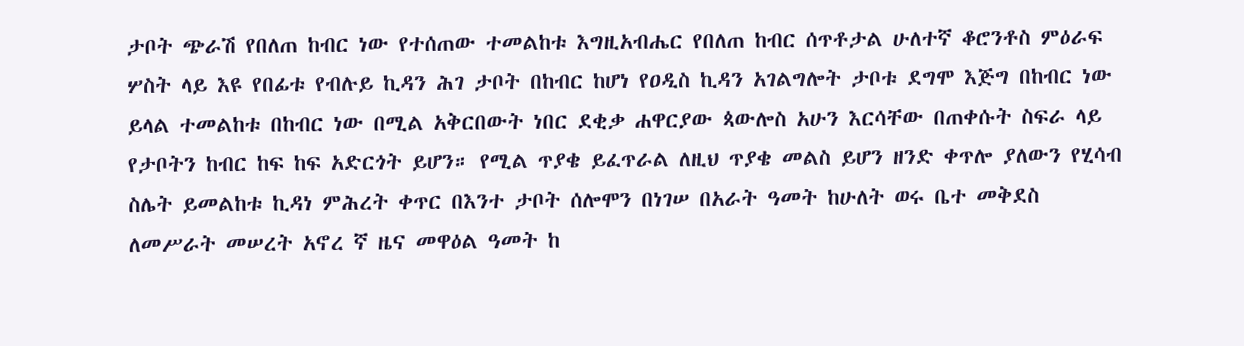ታቦት ጭራሽ የበለጠ ከብር ነው የተሰጠው ተመልከቱ እግዚአብሔር የበለጠ ከብር ሰጥቶታል ሁለተኛ ቆሮንቶስ ምዕራፍ ሦስት ላይ እዩ የበፊቱ የብሉይ ኪዳን ሕገ ታቦት በከብር ከሆነ የዐዲስ ኪዳን አገልግሎት ታቦቱ ደግሞ እጅግ በከብር ነው ይላል ተመልከቱ በከብር ነው በሚል አቅርበውት ነበር ደቂቃ ሐዋርያው ጳውሎስ አሁን እርሳቸው በጠቀሱት ስፍራ ላይ የታቦትን ከብር ከፍ ከፍ አድርጎት ይሆን። የሚል ጥያቄ ይፈጥራል ለዚህ ጥያቄ መልስ ይሆን ዘንድ ቀጥሎ ያለውን የሂሳብ ስሌት ይመልከቱ ኪዳነ ምሕረት ቀጥር በእንተ ታቦት ሰሎሞን በነገሠ በአራት ዓመት ከሁለት ወሩ ቤተ መቅደስ ለመሥራት መሠረት አኖረ ኛ ዜና መዋዕል ዓመት ከ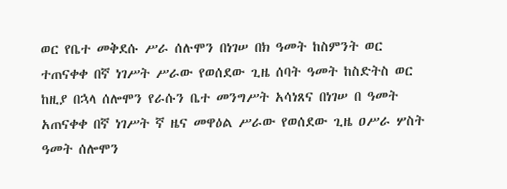ወር የቤተ መቅደሱ ሥራ ሰሉሞን በነገሠ በክ ዓመት ከስምንት ወር ተጠናቀቀ በኛ ነገሥት ሥራው የወሰደው ጊዜ ሰባት ዓመት ከስድትስ ወር ከዚያ በኋላ ሰሎሞን የራሱን ቤተ መንግሥት አሳነጸና በነገሠ በ ዓመት አጠናቀቀ በኛ ነገሥት ኛ ዜና መዋዕል ሥራው የወሰደው ጊዜ ዐሥራ ሦስት ዓመት ሰሎሞን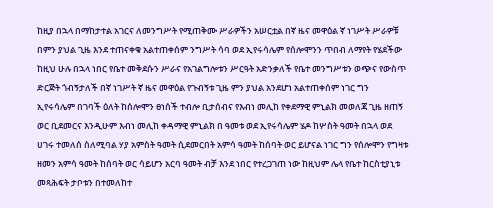ከዚያ በኋላ በማከታተል አገርና ለመንግሥት የሚጠቅሙ ሥራዎችን አሠርቷል በኛ ዜና መዋዕል ኛ ነገሥት ሥራዎቹ በምን ያህል ጊዜ እንደ ተጠናቀቁ አልተጠቀሰም ንግሥት ሳባ ወደ ኢየሩሳሌም የሰሎሞንን ጥበብ ለማየት የሄደችው ከዚህ ሁሉ በኋላ ነበር የቤተ መቅደሱን ሥራና የአገልግሎቱን ሥርዓት አድንቃለች የቤተ መንግሥቱን ወጭና የውስጥ ድርጅት ጎብኝታለች በኛ ነገሥት ኛ ዜና መዋዕል የጉብኝቱ ጊዜ ምን ያህል አንደሆነ አልተጠቀሰም ነገር ግን ኢየሩሳሌም በገባች ዕለት ከሰሎሞን ፀነሰች ተብሎ ቢታሰብና የእብነ መሊከ የቀደማዊ ምኒልክ መወለጃ ጊዜ ዘጠኝ ወር ቢደመርና እንዲሁም እብነ መሊከ ቀዳማዊ ምኒልክ በ ዓመቱ ወደ ኢየሩሳሌም ሄዶ ከሦስት ዓመት በኋላ ወደ ሀገሩ ተመለሰ ስለሚባል ሃያ አምስት ዓመት ሲደመርበት አምሳ ዓመት ከሰባት ወር ይሆናል ነገር ግን የሰሎሞን የግዛቱ ዘመን አምሳ ዓመት ከሰባት ወር ሳይሆን አርባ ዓመት ብቻ እንደ ነበር የተረጋገጠ ነው ከዚህም ሌላ የቤተ ከርስቲያኒቱ መጻሕፍት ታቦቱን በተመለከተ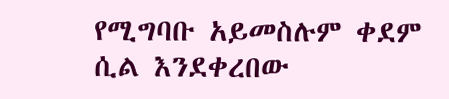የሚግባቡ አይመስሉም ቀደም ሲል እንደቀረበው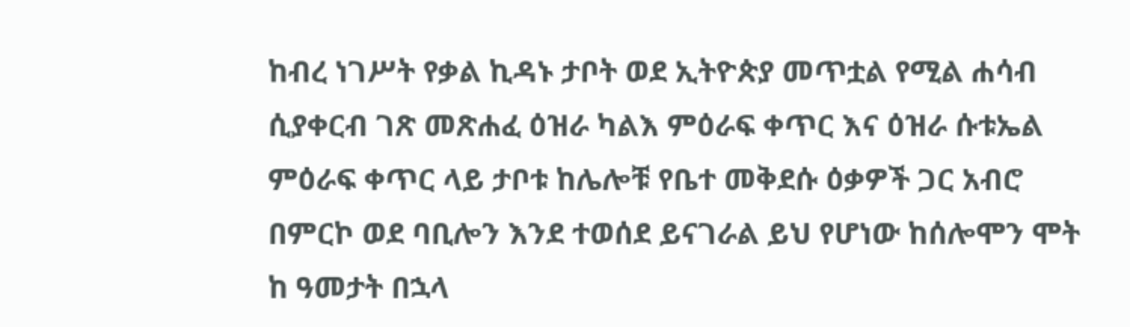ከብረ ነገሥት የቃል ኪዳኑ ታቦት ወደ ኢትዮጵያ መጥቷል የሚል ሐሳብ ሲያቀርብ ገጽ መጽሐፈ ዕዝራ ካልእ ምዕራፍ ቀጥር እና ዕዝራ ሱቱኤል ምዕራፍ ቀጥር ላይ ታቦቱ ከሌሎቹ የቤተ መቅደሱ ዕቃዎች ጋር አብሮ በምርኮ ወደ ባቢሎን እንደ ተወሰደ ይናገራል ይህ የሆነው ከሰሎሞን ሞት ከ ዓመታት በኋላ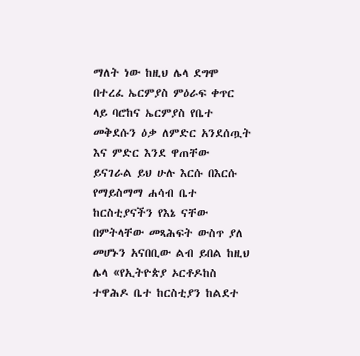ማለት ነው ከዚህ ሌላ ደግሞ በተረፈ ኤርምያስ ምዕራፍ ቀጥር ላይ ባሮከና ኤርምያስ የቤተ መቅደሱን ዕቃ ለምድር አንደሰጧት እና ምድር እንደ ዋጠቸው ይናገራል ይህ ሁሉ እርሱ በእርሱ የማይስማማ ሐሳብ ቤተ ከርስቲያናችን የእኔ ናቸው በምትላቸው መጻሕፍት ውስጥ ያለ መሆኑን አናበቢው ልብ ይበል ከዚህ ሌላ «የኢትዮጵያ ኦርቶዶከስ ተዋሕዶ ቤተ ከርስቲያን ከልደተ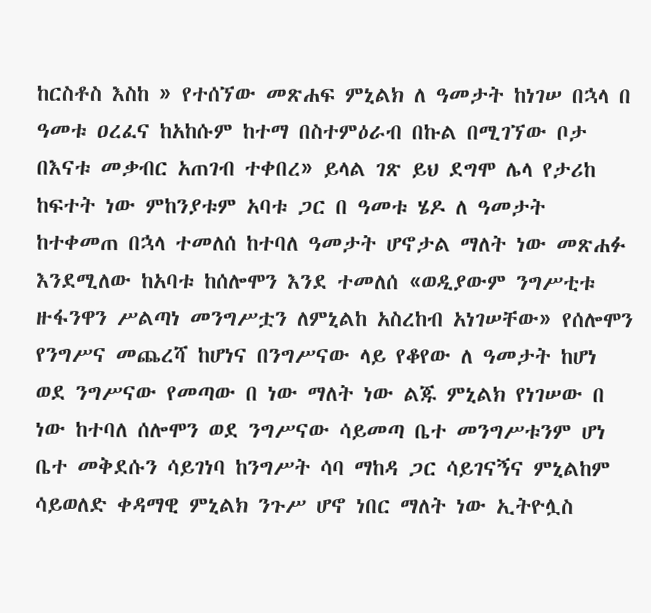ከርስቶስ እስከ » የተሰኘው መጽሐፍ ምኒልክ ለ ዓመታት ከነገሠ በኋላ በ ዓመቱ ዐረፈና ከአከሱም ከተማ በስተምዕራብ በኩል በሚገኘው ቦታ በእናቱ መቃብር አጠገብ ተቀበረ» ይላል ገጽ ይህ ደግሞ ሌላ የታሪከ ከፍተት ነው ምከንያቱም አባቱ ጋር በ ዓመቱ ሄዶ ለ ዓመታት ከተቀመጠ በኋላ ተመለሰ ከተባለ ዓመታት ሆኖታል ማለት ነው መጽሐፉ እንደሚለው ከአባቱ ከሰሎሞን እንደ ተመለሰ «ወዲያውም ንግሥቲቱ ዙፋንዋን ሥልጣነ መንግሥቷን ለምኒልከ አስረከብ አነገሠቸው» የሰሎሞን የንግሥና መጨረሻ ከሆነና በንግሥናው ላይ የቆየው ለ ዓመታት ከሆነ ወደ ንግሥናው የመጣው በ ነው ማለት ነው ልጁ ምኒልክ የነገሠው በ ነው ከተባለ ሰሎሞን ወደ ንግሥናው ሳይመጣ ቤተ መንግሥቱንም ሆነ ቤተ መቅደሱን ሳይገነባ ከንግሥት ሳባ ማከዳ ጋር ሳይገናኝና ምኒልከም ሳይወለድ ቀዳማዊ ምኒልክ ንጉሥ ሆኖ ነበር ማለት ነው ኢትዮሏስ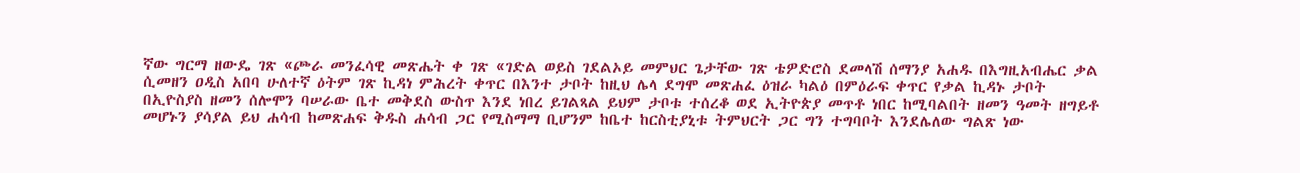ኛው ግርማ ዘውዴ ገጽ «ጮራ መንፈሳዊ መጽሔት ቀ ገጽ «ገድል ወይስ ገደልኦይ መምህር ጌታቸው ገጽ ቴዎድሮስ ደመላሽ ሰማንያ አሐዱ በእግዚአብሔር ቃል ሲመዘን ዐዲስ አበባ ሁለተኛ ዕትም ገጽ ኪዳነ ምሕረት ቀጥር በእንተ ታቦት ከዚህ ሌላ ደግሞ መጽሐፈ ዕዝራ ካልዕ በምዕራፍ ቀጥር የቃል ኪዳኑ ታቦት በኢዮስያስ ዘመን ሰሎሞን ባሠራው ቤተ መቅደስ ውስጥ እንደ ነበረ ይገልጻል ይህም ታቦቱ ተሰረቆ ወደ ኢትዮጵያ መጥቶ ነበር ከሚባልበት ዘመን ዓመት ዘግይቶ መሆኑን ያሳያል ይህ ሐሳብ ከመጽሐፍ ቅዱስ ሐሳብ ጋር የሚስማማ ቢሆንም ከቤተ ከርስቲያኒቱ ትምህርት ጋር ግን ተግባቦት እንደሌለው ግልጽ ነው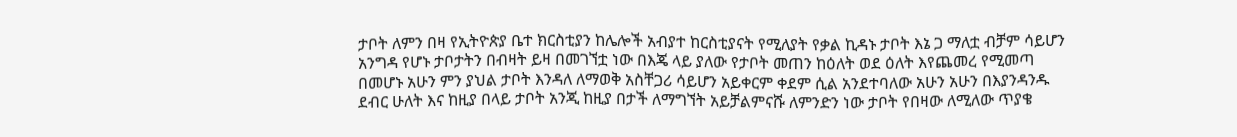ታቦት ለምን በዛ የኢትዮጵያ ቤተ ክርስቲያን ከሌሎች አብያተ ከርስቲያናት የሚለያት የቃል ኪዳኑ ታቦት እኔ ጋ ማለቷ ብቻም ሳይሆን አንግዳ የሆኑ ታቦታትን በብዛት ይዛ በመገኘቷ ነው በእጄ ላይ ያለው የታቦት መጠን ከዕለት ወደ ዕለት እየጨመረ የሚመጣ በመሆኑ አሁን ምን ያህል ታቦት እንዳለ ለማወቅ አስቸጋሪ ሳይሆን አይቀርም ቀደም ሲል አንደተባለው አሁን አሁን በእያንዳንዱ ደብር ሁለት እና ከዚያ በላይ ታቦት አንጂ ከዚያ በታች ለማግኘት አይቻልምናሹ ለምንድን ነው ታቦት የበዛው ለሚለው ጥያቄ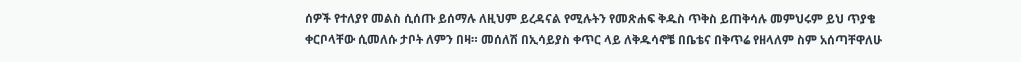ሰዎች የተለያየ መልስ ሲሰጡ ይሰማሉ ለዚህም ይረዳናል የሚሉትን የመጽሐፍ ቅዱስ ጥቅስ ይጠቅሳሉ መምህሩም ይህ ጥያቄ ቀርቦላቸው ሲመለሱ ታቦት ለምን በዛ። መሰለሽ በኢሳይያስ ቀጥር ላይ ለቅዱሳኖቼ በቤቴና በቅጥሬ የዘላለም ስም አሰጣቸዋለሁ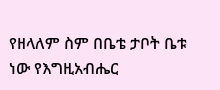የዘላለም ስም በቤቴ ታቦት ቤቱ ነው የእግዚአብሔር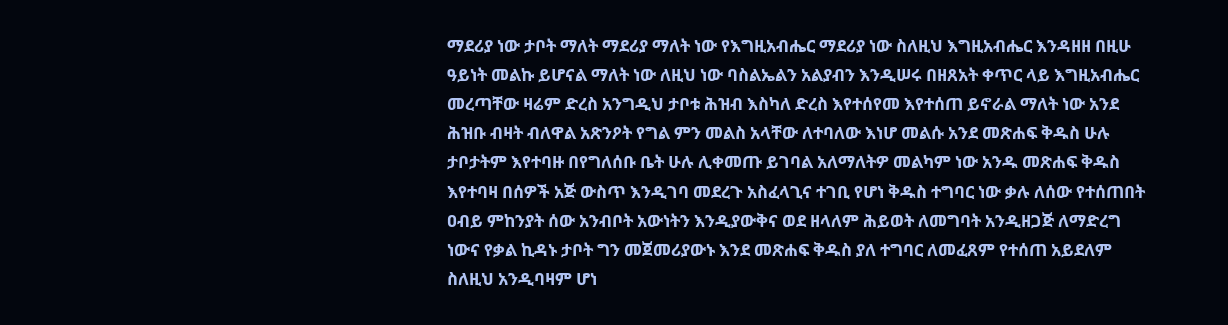ማደሪያ ነው ታቦት ማለት ማደሪያ ማለት ነው የእግዚአብሔር ማደሪያ ነው ስለዚህ እግዚአብሔር እንዳዘዘ በዚሁ ዓይነት መልኩ ይሆናል ማለት ነው ለዚህ ነው ባስልኤልን አልያብን እንዲሠሩ በዘጸአት ቀጥር ላይ እግዚአብሔር መረጣቸው ዛሬም ድረስ አንግዲህ ታቦቱ ሕዝብ እስካለ ድረስ እየተሰየመ እየተሰጠ ይኖራል ማለት ነው አንደ ሕዝቡ ብዛት ብለዋል አጽንዖት የግል ምን መልስ አላቸው ለተባለው እነሆ መልሱ አንደ መጽሐፍ ቅዱስ ሁሉ ታቦታትም እየተባዙ በየግለሰቡ ቤት ሁሉ ሊቀመጡ ይገባል አለማለትዎ መልካም ነው አንዱ መጽሐፍ ቅዱስ እየተባዛ በሰዎች አጅ ውስጥ እንዲገባ መደረጉ አስፈላጊና ተገቢ የሆነ ቅዱስ ተግባር ነው ቃሉ ለሰው የተሰጠበት ዐብይ ምከንያት ሰው አንብቦት አውነትን እንዲያውቅና ወደ ዘላለም ሕይወት ለመግባት አንዲዘጋጅ ለማድረግ ነውና የቃል ኪዳኑ ታቦት ግን መጀመሪያውኑ እንደ መጽሐፍ ቅዱስ ያለ ተግባር ለመፈጸም የተሰጠ አይደለም ስለዚህ አንዲባዛም ሆነ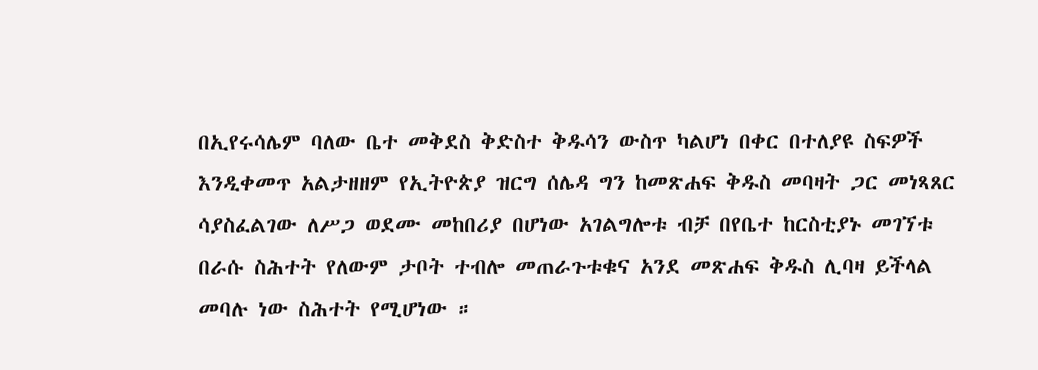በኢየሩሳሌም ባለው ቤተ መቅደስ ቅድስተ ቅዱሳን ውስጥ ካልሆነ በቀር በተለያዩ ስፍዎች እንዲቀመጥ አልታዘዘም የኢትዮጵያ ዝርግ ሰሌዳ ግን ከመጽሐፍ ቅዱስ መባዛት ጋር መነጻጸር ሳያስፈልገው ለሥጋ ወደሙ መከበሪያ በሆነው አገልግሎቱ ብቻ በየቤተ ከርስቲያኑ መገኘቱ በራሱ ስሕተት የለውም ታቦት ተብሎ መጠራጉቱቁና አንደ መጽሐፍ ቅዱስ ሊባዛ ይችላል መባሉ ነው ስሕተት የሚሆነው ።